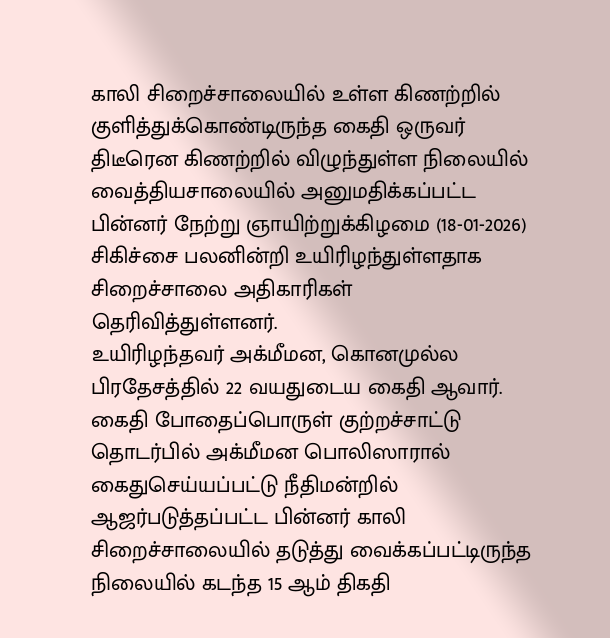காலி சிறைச்சாலையில் உள்ள கிணற்றில் குளித்துக்கொண்டிருந்த கைதி ஒருவர் திடீரென கிணற்றில் விழுந்துள்ள நிலையில் வைத்தியசாலையில் அனுமதிக்கப்பட்ட பின்னர் நேற்று ஞாயிற்றுக்கிழமை (18-01-2026) சிகிச்சை பலனின்றி உயிரிழந்துள்ளதாக சிறைச்சாலை அதிகாரிகள் தெரிவித்துள்ளனர்.
உயிரிழந்தவர் அக்மீமன, கொனமுல்ல பிரதேசத்தில் 22 வயதுடைய கைதி ஆவார்.
கைதி போதைப்பொருள் குற்றச்சாட்டு தொடர்பில் அக்மீமன பொலிஸாரால் கைதுசெய்யப்பட்டு நீதிமன்றில் ஆஜர்படுத்தப்பட்ட பின்னர் காலி சிறைச்சாலையில் தடுத்து வைக்கப்பட்டிருந்த நிலையில் கடந்த 15 ஆம் திகதி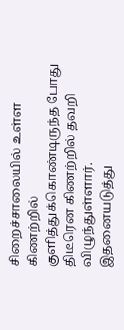சிறைச்சாலையில் உள்ள கிணற்றில் குளித்துக்கொண்டிருந்த போது திடீரென கிணற்றில் தவறி விழுந்துள்ளார்.
இதனையடுத்து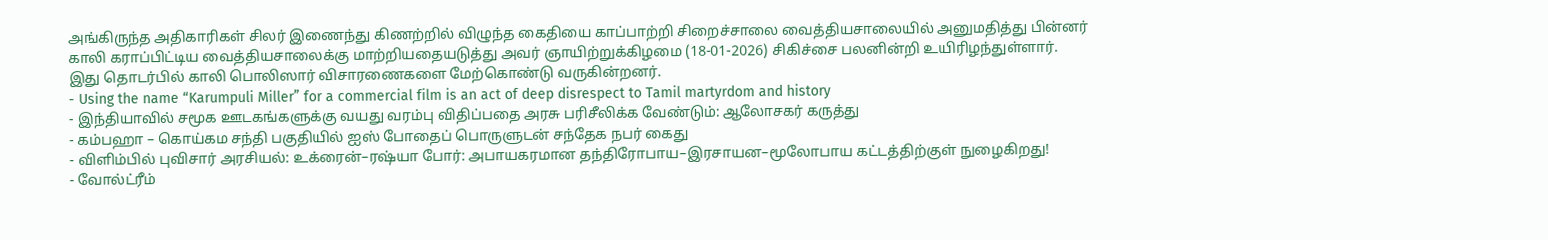அங்கிருந்த அதிகாரிகள் சிலர் இணைந்து கிணற்றில் விழுந்த கைதியை காப்பாற்றி சிறைச்சாலை வைத்தியசாலையில் அனுமதித்து பின்னர் காலி கராப்பிட்டிய வைத்தியசாலைக்கு மாற்றியதையடுத்து அவர் ஞாயிற்றுக்கிழமை (18-01-2026) சிகிச்சை பலனின்றி உயிரிழந்துள்ளார்.
இது தொடர்பில் காலி பொலிஸார் விசாரணைகளை மேற்கொண்டு வருகின்றனர்.
- Using the name “Karumpuli Miller” for a commercial film is an act of deep disrespect to Tamil martyrdom and history
- இந்தியாவில் சமூக ஊடகங்களுக்கு வயது வரம்பு விதிப்பதை அரசு பரிசீலிக்க வேண்டும்: ஆலோசகர் கருத்து
- கம்பஹா – கொய்கம சந்தி பகுதியில் ஐஸ் போதைப் பொருளுடன் சந்தேக நபர் கைது
- விளிம்பில் புவிசார் அரசியல்: உக்ரைன்–ரஷ்யா போர்: அபாயகரமான தந்திரோபாய–இரசாயன–மூலோபாய கட்டத்திற்குள் நுழைகிறது!
- வோல்ட்ரீம்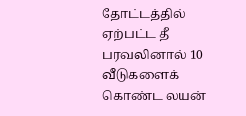தோட்டத்தில் ஏற்பட்ட தீ பரவலினால் 10 வீடுகளைக் கொண்ட லயன்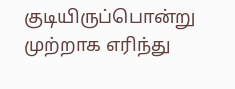குடியிருப்பொன்று முற்றாக எரிந்து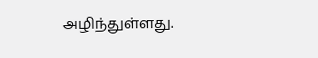அழிந்துள்ளது.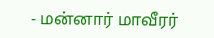- மன்னார் மாவீரர்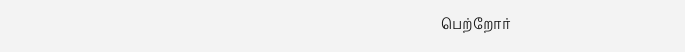பெற்றோர்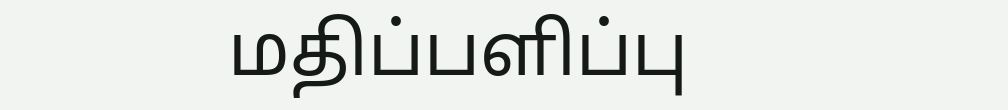மதிப்பளிப்பு